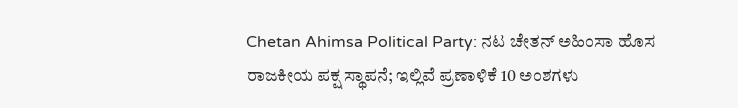Chetan Ahimsa Political Party: ನಟ ಚೇತನ್ ಅಹಿಂಸಾ ಹೊಸ ರಾಜಕೀಯ ಪಕ್ಷ ಸ್ಥಾಪನೆ; ಇಲ್ಲಿವೆ ಪ್ರಣಾಳಿಕೆ 10 ಅಂಶಗಳು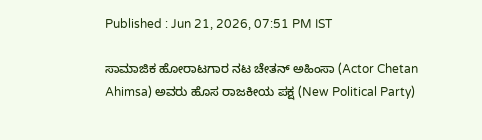Published : Jun 21, 2026, 07:51 PM IST

ಸಾಮಾಜಿಕ ಹೋರಾಟಗಾರ ನಟ ಚೇತನ್ ಅಹಿಂಸಾ (Actor Chetan Ahimsa) ಅವರು ಹೊಸ ರಾಜಕೀಯ ಪಕ್ಷ (New Political Party)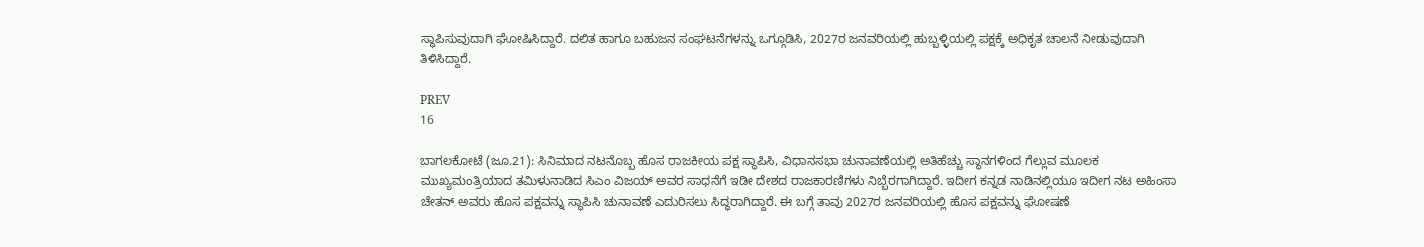ಸ್ಥಾಪಿಸುವುದಾಗಿ ಘೋಷಿಸಿದ್ದಾರೆ. ದಲಿತ ಹಾಗೂ ಬಹುಜನ ಸಂಘಟನೆಗಳನ್ನು ಒಗ್ಗೂಡಿಸಿ, 2027ರ ಜನವರಿಯಲ್ಲಿ ಹುಬ್ಬಳ್ಳಿಯಲ್ಲಿ ಪಕ್ಷಕ್ಕೆ ಅಧಿಕೃತ ಚಾಲನೆ ನೀಡುವುದಾಗಿ ತಿಳಿಸಿದ್ದಾರೆ.

PREV
16

ಬಾಗಲಕೋಟೆ (ಜೂ.21): ಸಿನಿಮಾದ ನಟನೊಬ್ಬ ಹೊಸ ರಾಜಕೀಯ ಪಕ್ಷ ಸ್ಥಾಪಿಸಿ, ವಿಧಾನಸಭಾ ಚುನಾವಣೆಯಲ್ಲಿ ಅತಿಹೆಚ್ಚು ಸ್ಥಾನಗಳಿಂದ ಗೆಲ್ಲುವ ಮೂಲಕ ಮುಖ್ಯಮಂತ್ರಿಯಾದ ತಮಿಳುನಾಡಿದ ಸಿಎಂ ವಿಜಯ್ ಅವರ ಸಾಧನೆಗೆ ಇಡೀ ದೇಶದ ರಾಜಕಾರಣಿಗಳು ನಿಬ್ಬೆರಗಾಗಿದ್ದಾರೆ. ಇದೀಗ ಕನ್ನಡ ನಾಡಿನಲ್ಲಿಯೂ ಇದೀಗ ನಟ ಅಹಿಂಸಾ ಚೇತನ್ ಅವರು ಹೊಸ ಪಕ್ಷವನ್ನು ಸ್ಥಾಪಿಸಿ ಚುನಾವಣೆ ಎದುರಿಸಲು ಸಿದ್ಧರಾಗಿದ್ದಾರೆ. ಈ ಬಗ್ಗೆ ತಾವು 2027ರ ಜನವರಿಯಲ್ಲಿ ಹೊಸ ಪಕ್ಷವನ್ನು ಘೋಷಣೆ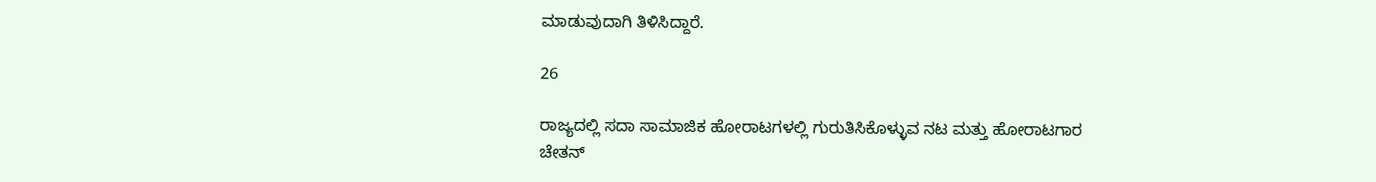ಮಾಡುವುದಾಗಿ ತಿಳಿಸಿದ್ದಾರೆ.

26

ರಾಜ್ಯದಲ್ಲಿ ಸದಾ ಸಾಮಾಜಿಕ ಹೋರಾಟಗಳಲ್ಲಿ ಗುರುತಿಸಿಕೊಳ್ಳುವ ನಟ ಮತ್ತು ಹೋರಾಟಗಾರ ಚೇತನ್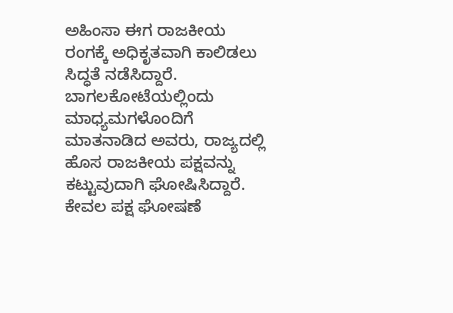ಅಹಿಂಸಾ ಈಗ ರಾಜಕೀಯ ರಂಗಕ್ಕೆ ಅಧಿಕೃತವಾಗಿ ಕಾಲಿಡಲು ಸಿದ್ಧತೆ ನಡೆಸಿದ್ದಾರೆ. ಬಾಗಲಕೋಟೆಯಲ್ಲಿಂದು ಮಾಧ್ಯಮಗಳೊಂದಿಗೆ ಮಾತನಾಡಿದ ಅವರು, ರಾಜ್ಯದಲ್ಲಿ ಹೊಸ ರಾಜಕೀಯ ಪಕ್ಷವನ್ನು ಕಟ್ಟುವುದಾಗಿ ಘೋಷಿಸಿದ್ದಾರೆ. ಕೇವಲ ಪಕ್ಷ ಘೋಷಣೆ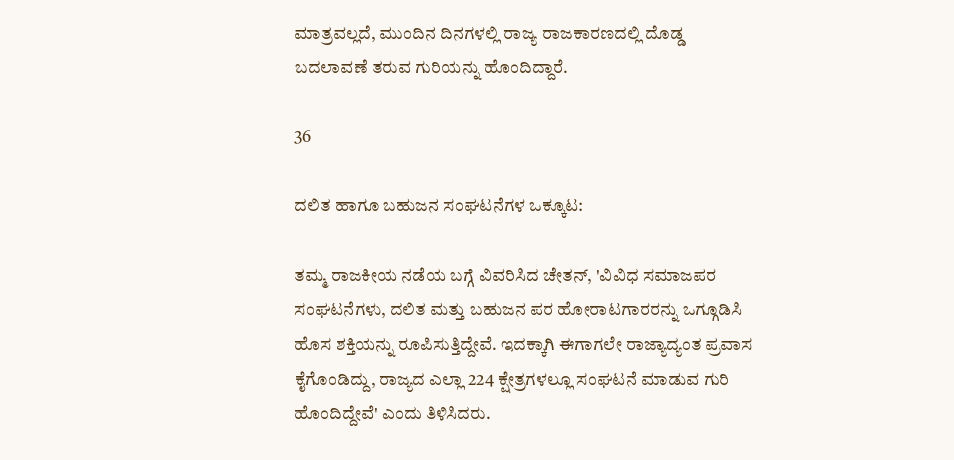ಮಾತ್ರವಲ್ಲದೆ, ಮುಂದಿನ ದಿನಗಳಲ್ಲಿ ರಾಜ್ಯ ರಾಜಕಾರಣದಲ್ಲಿ ದೊಡ್ಡ ಬದಲಾವಣೆ ತರುವ ಗುರಿಯನ್ನು ಹೊಂದಿದ್ದಾರೆ.

36

ದಲಿತ ಹಾಗೂ ಬಹುಜನ ಸಂಘಟನೆಗಳ ಒಕ್ಕೂಟ:

ತಮ್ಮ ರಾಜಕೀಯ ನಡೆಯ ಬಗ್ಗೆ ವಿವರಿಸಿದ ಚೇತನ್, 'ವಿವಿಧ ಸಮಾಜಪರ ಸಂಘಟನೆಗಳು, ದಲಿತ ಮತ್ತು ಬಹುಜನ ಪರ ಹೋರಾಟಗಾರರನ್ನು ಒಗ್ಗೂಡಿಸಿ ಹೊಸ ಶಕ್ತಿಯನ್ನು ರೂಪಿಸುತ್ತಿದ್ದೇವೆ. ಇದಕ್ಕಾಗಿ ಈಗಾಗಲೇ ರಾಜ್ಯಾದ್ಯಂತ ಪ್ರವಾಸ ಕೈಗೊಂಡಿದ್ದು, ರಾಜ್ಯದ ಎಲ್ಲಾ 224 ಕ್ಷೇತ್ರಗಳಲ್ಲೂ ಸಂಘಟನೆ ಮಾಡುವ ಗುರಿ ಹೊಂದಿದ್ದೇವೆ' ಎಂದು ತಿಳಿಸಿದರು.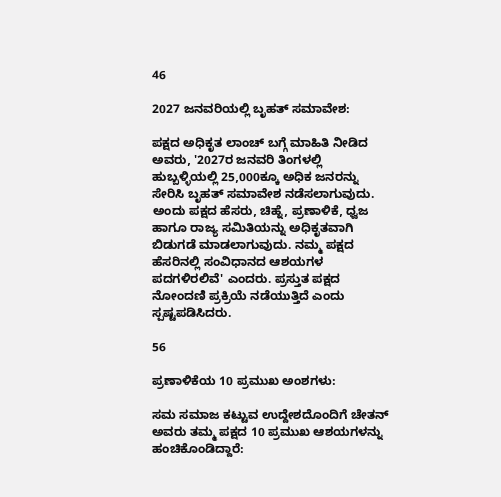46

2027 ಜನವರಿಯಲ್ಲಿ ಬೃಹತ್ ಸಮಾವೇಶ:

ಪಕ್ಷದ ಅಧಿಕೃತ ಲಾಂಚ್ ಬಗ್ಗೆ ಮಾಹಿತಿ ನೀಡಿದ ಅವರು, '2027ರ ಜನವರಿ ತಿಂಗಳಲ್ಲಿ ಹುಬ್ಬಳ್ಳಿಯಲ್ಲಿ 25,000ಕ್ಕೂ ಅಧಿಕ ಜನರನ್ನು ಸೇರಿಸಿ ಬೃಹತ್ ಸಮಾವೇಶ ನಡೆಸಲಾಗುವುದು. ಅಂದು ಪಕ್ಷದ ಹೆಸರು, ಚಿಹ್ನೆ, ಪ್ರಣಾಳಿಕೆ, ಧ್ವಜ ಹಾಗೂ ರಾಜ್ಯ ಸಮಿತಿಯನ್ನು ಅಧಿಕೃತವಾಗಿ ಬಿಡುಗಡೆ ಮಾಡಲಾಗುವುದು. ನಮ್ಮ ಪಕ್ಷದ ಹೆಸರಿನಲ್ಲಿ ಸಂವಿಧಾನದ ಆಶಯಗಳ ಪದಗಳಿರಲಿವೆ' ಎಂದರು. ಪ್ರಸ್ತುತ ಪಕ್ಷದ ನೋಂದಣಿ ಪ್ರಕ್ರಿಯೆ ನಡೆಯುತ್ತಿದೆ ಎಂದು ಸ್ಪಷ್ಟಪಡಿಸಿದರು.

56

ಪ್ರಣಾಳಿಕೆಯ 10 ಪ್ರಮುಖ ಅಂಶಗಳು:

ಸಮ ಸಮಾಜ ಕಟ್ಟುವ ಉದ್ದೇಶದೊಂದಿಗೆ ಚೇತನ್ ಅವರು ತಮ್ಮ ಪಕ್ಷದ 10 ಪ್ರಮುಖ ಆಶಯಗಳನ್ನು ಹಂಚಿಕೊಂಡಿದ್ದಾರೆ: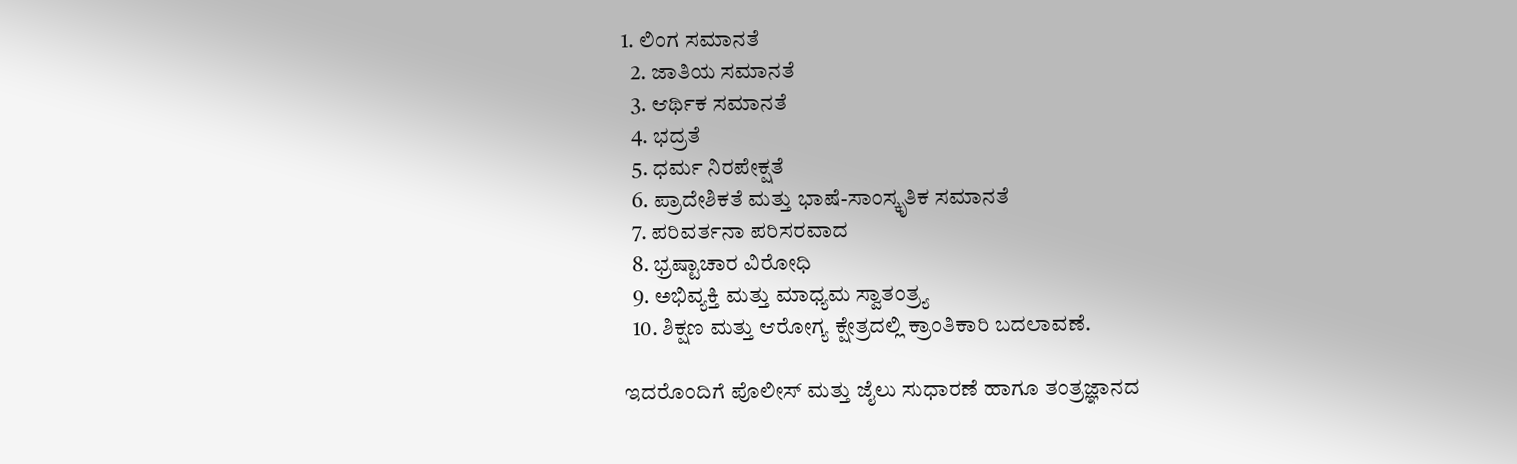1. ಲಿಂಗ ಸಮಾನತೆ
  2. ಜಾತಿಯ ಸಮಾನತೆ
  3. ಆರ್ಥಿಕ ಸಮಾನತೆ
  4. ಭದ್ರತೆ
  5. ಧರ್ಮ ನಿರಪೇಕ್ಷತೆ
  6. ಪ್ರಾದೇಶಿಕತೆ ಮತ್ತು ಭಾಷೆ-ಸಾಂಸ್ಕೃತಿಕ ಸಮಾನತೆ
  7. ಪರಿವರ್ತನಾ ಪರಿಸರವಾದ
  8. ಭ್ರಷ್ಟಾಚಾರ ವಿರೋಧಿ
  9. ಅಭಿವ್ಯಕ್ತಿ ಮತ್ತು ಮಾಧ್ಯಮ ಸ್ವಾತಂತ್ರ್ಯ
  10. ಶಿಕ್ಷಣ ಮತ್ತು ಆರೋಗ್ಯ ಕ್ಷೇತ್ರದಲ್ಲಿ ಕ್ರಾಂತಿಕಾರಿ ಬದಲಾವಣೆ.

ಇದರೊಂದಿಗೆ ಪೊಲೀಸ್ ಮತ್ತು ಜೈಲು ಸುಧಾರಣೆ ಹಾಗೂ ತಂತ್ರಜ್ಞಾನದ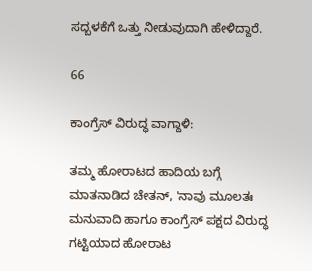ಸದ್ಬಳಕೆಗೆ ಒತ್ತು ನೀಡುವುದಾಗಿ ಹೇಳಿದ್ದಾರೆ.

66

ಕಾಂಗ್ರೆಸ್ ವಿರುದ್ಧ ವಾಗ್ದಾಳಿ:

ತಮ್ಮ ಹೋರಾಟದ ಹಾದಿಯ ಬಗ್ಗೆ ಮಾತನಾಡಿದ ಚೇತನ್, 'ನಾವು ಮೂಲತಃ ಮನುವಾದಿ ಹಾಗೂ ಕಾಂಗ್ರೆಸ್ ಪಕ್ಷದ ವಿರುದ್ಧ ಗಟ್ಟಿಯಾದ ಹೋರಾಟ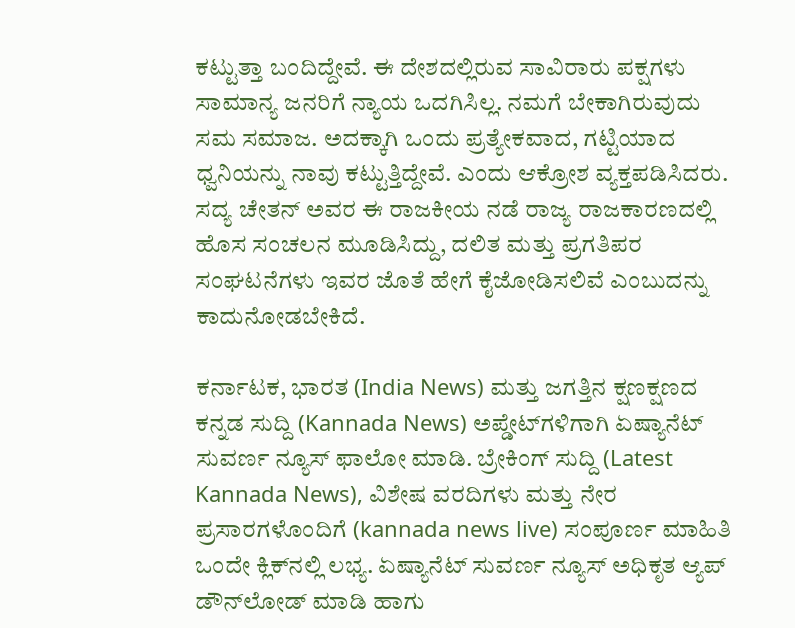ಕಟ್ಟುತ್ತಾ ಬಂದಿದ್ದೇವೆ. ಈ ದೇಶದಲ್ಲಿರುವ ಸಾವಿರಾರು ಪಕ್ಷಗಳು ಸಾಮಾನ್ಯ ಜನರಿಗೆ ನ್ಯಾಯ ಒದಗಿಸಿಲ್ಲ. ನಮಗೆ ಬೇಕಾಗಿರುವುದು ಸಮ ಸಮಾಜ. ಅದಕ್ಕಾಗಿ ಒಂದು ಪ್ರತ್ಯೇಕವಾದ, ಗಟ್ಟಿಯಾದ ಧ್ವನಿಯನ್ನು ನಾವು ಕಟ್ಟುತ್ತಿದ್ದೇವೆ. ಎಂದು ಆಕ್ರೋಶ ವ್ಯಕ್ತಪಡಿಸಿದರು. ಸದ್ಯ ಚೇತನ್ ಅವರ ಈ ರಾಜಕೀಯ ನಡೆ ರಾಜ್ಯ ರಾಜಕಾರಣದಲ್ಲಿ ಹೊಸ ಸಂಚಲನ ಮೂಡಿಸಿದ್ದು, ದಲಿತ ಮತ್ತು ಪ್ರಗತಿಪರ ಸಂಘಟನೆಗಳು ಇವರ ಜೊತೆ ಹೇಗೆ ಕೈಜೋಡಿಸಲಿವೆ ಎಂಬುದನ್ನು ಕಾದುನೋಡಬೇಕಿದೆ.

ಕರ್ನಾಟಕ, ಭಾರತ (India News) ಮತ್ತು ಜಗತ್ತಿನ ಕ್ಷಣಕ್ಷಣದ ಕನ್ನಡ ಸುದ್ದಿ (Kannada News) ಅಪ್ಡೇಟ್‌ಗಳಿಗಾಗಿ ಏಷ್ಯಾನೆಟ್ ಸುವರ್ಣ ನ್ಯೂಸ್‌ ಫಾಲೋ ಮಾಡಿ. ಬ್ರೇಕಿಂಗ್ ಸುದ್ದಿ (Latest Kannada News), ವಿಶೇಷ ವರದಿಗಳು ಮತ್ತು ನೇರ ಪ್ರಸಾರಗಳೊಂದಿಗೆ (kannada news live) ಸಂಪೂರ್ಣ ಮಾಹಿತಿ ಒಂದೇ ಕ್ಲಿಕ್‌ನಲ್ಲಿ ಲಭ್ಯ. ಏಷ್ಯಾನೆಟ್ ಸುವರ್ಣ ನ್ಯೂಸ್ ಅಧಿಕೃತ ಆ್ಯಪ್ ಡೌನ್‌ಲೋಡ್ ಮಾಡಿ ಹಾಗು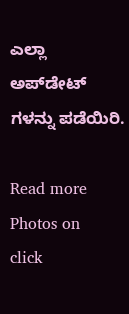ಎಲ್ಲಾ ಅಪ್‌ಡೇಟ್ ಗಳನ್ನು ಪಡೆಯಿರಿ.

Read more Photos on
click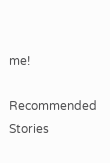me!

Recommended Stories